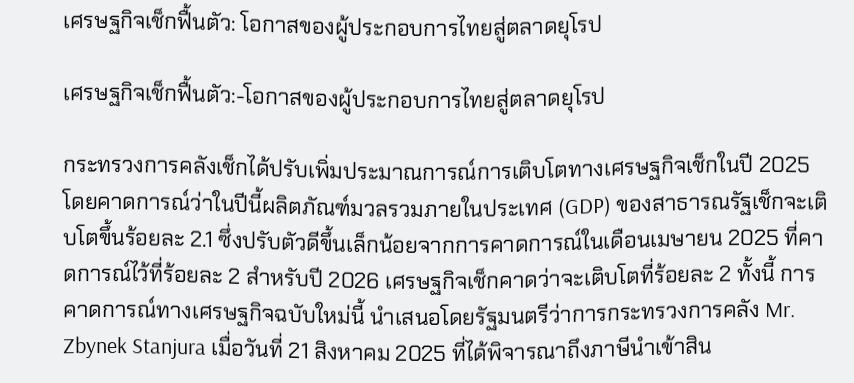เศรษฐกิจเช็กฟื้นตัว: โอกาสของผู้ประกอบการไทยสู่ตลาดยุโรป

เศรษฐกิจเช็กฟื้นตัว:-โอกาสของผู้ประกอบการไทยสู่ตลาดยุโรป

กระทรวงการคลังเช็กได้ปรับเพิ่มประมาณการณ์การเติบโตทางเศรษฐกิจเช็กในปี 2025 โดยคาดการณ์ว่าในปีนี้ผลิตภัณฑ์มวลรวมภายในประเทศ (GDP) ของสาธารณรัฐเช็กจะเติบโตขึ้นร้อยละ 2.1 ซึ่งปรับตัวดีขึ้นเล็กน้อยจากการคาดการณ์ในเดือนเมษายน 2025 ที่คาดการณ์ไว้ที่ร้อยละ 2 สำหรับปี 2026 เศรษฐกิจเช็กคาดว่าจะเติบโตที่ร้อยละ 2 ทั้งนี้ การคาดการณ์ทางเศรษฐกิจฉบับใหม่นี้ นำเสนอโดยรัฐมนตรีว่าการกระทรวงการคลัง Mr. Zbynek Stanjura เมื่อวันที่ 21 สิงหาคม 2025 ที่ได้พิจารณาถึงภาษีนำเข้าสิน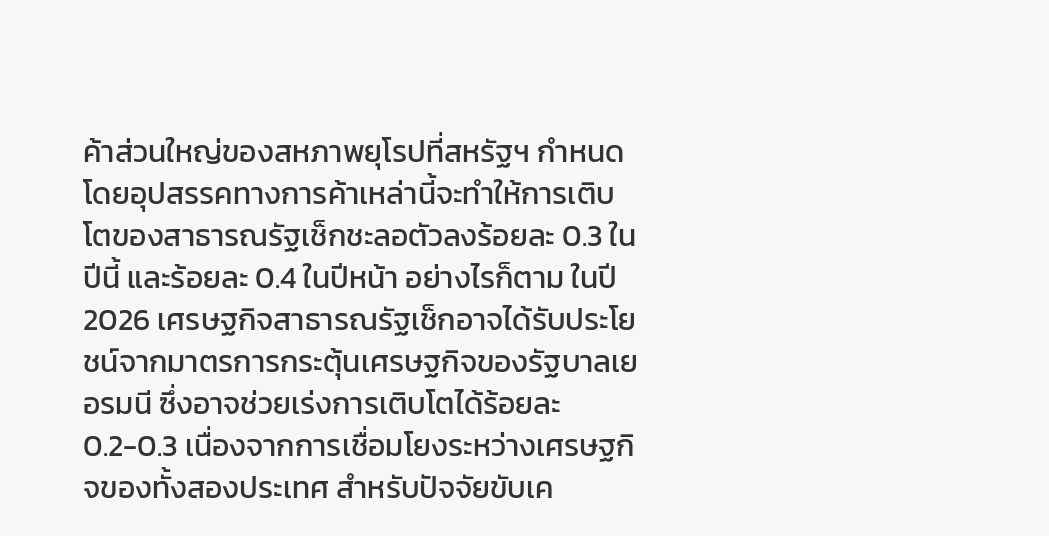ค้าส่วนใหญ่ของสหภาพยุโรปที่สหรัฐฯ กำหนด โดยอุปสรรคทางการค้าเหล่านี้จะทำให้การเติบโตของสาธารณรัฐเช็กชะลอตัวลงร้อยละ 0.3 ในปีนี้ และร้อยละ 0.4 ในปีหน้า อย่างไรก็ตาม ในปี 2026 เศรษฐกิจสาธารณรัฐเช็กอาจได้รับประโยชน์จากมาตรการกระตุ้นเศรษฐกิจของรัฐบาลเยอรมนี ซึ่งอาจช่วยเร่งการเติบโตได้ร้อยละ 0.2-0.3 เนื่องจากการเชื่อมโยงระหว่างเศรษฐกิจของทั้งสองประเทศ สำหรับปัจจัยขับเค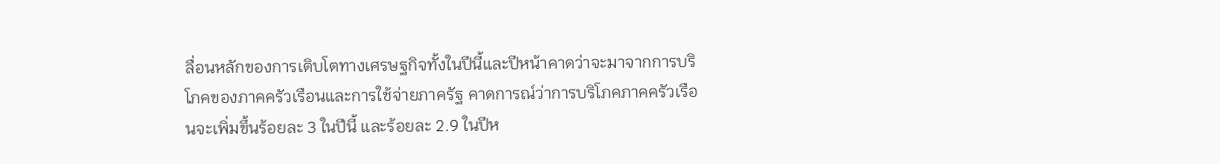ลื่อนหลักของการเติบโตทางเศรษฐกิจทั้งในปีนี้และปีหน้าคาดว่าจะมาจากการบริโภคของภาคครัวเรือนและการใช้จ่ายภาครัฐ คาดการณ์ว่าการบริโภคภาคครัวเรือนจะเพิ่มขึ้นร้อยละ 3 ในปีนี้ และร้อยละ 2.9 ในปีห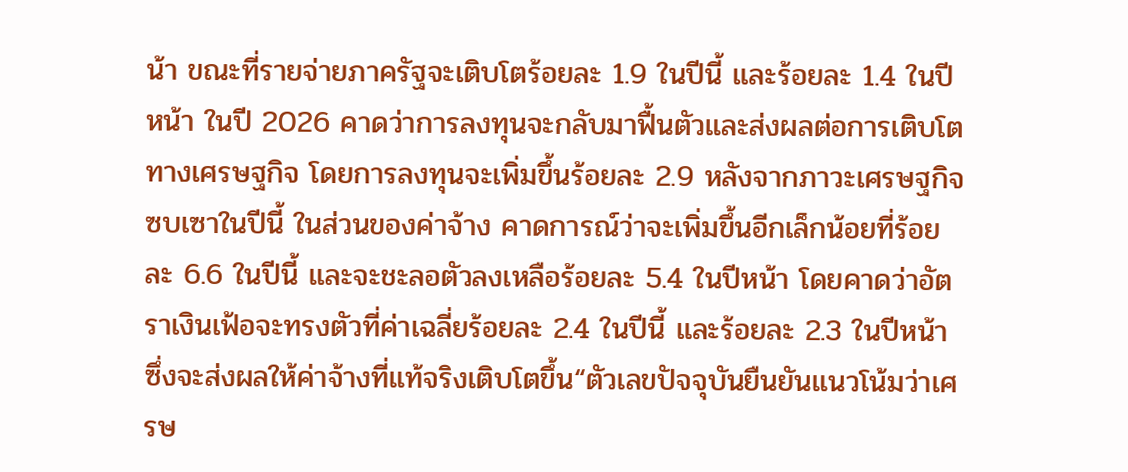น้า ขณะที่รายจ่ายภาครัฐจะเติบโตร้อยละ 1.9 ในปีนี้ และร้อยละ 1.4 ในปีหน้า ในปี 2026 คาดว่าการลงทุนจะกลับมาฟื้นตัวและส่งผลต่อการเติบโตทางเศรษฐกิจ โดยการลงทุนจะเพิ่มขึ้นร้อยละ 2.9 หลังจากภาวะเศรษฐกิจซบเซาในปีนี้ ในส่วนของค่าจ้าง คาดการณ์ว่าจะเพิ่มขึ้นอีกเล็กน้อยที่ร้อยละ 6.6 ในปีนี้ และจะชะลอตัวลงเหลือร้อยละ 5.4 ในปีหน้า โดยคาดว่าอัตราเงินเฟ้อจะทรงตัวที่ค่าเฉลี่ยร้อยละ 2.4 ในปีนี้ และร้อยละ 2.3 ในปีหน้า ซึ่งจะส่งผลให้ค่าจ้างที่แท้จริงเติบโตขึ้น“ตัวเลขปัจจุบันยืนยันแนวโน้มว่าเศรษ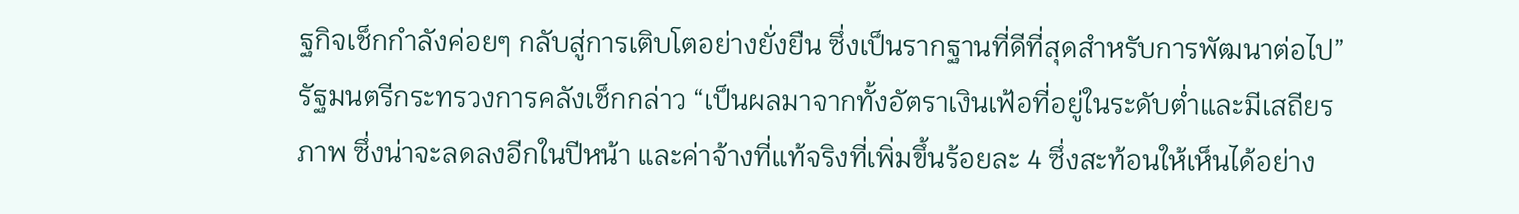ฐกิจเช็กกำลังค่อยๆ กลับสู่การเติบโตอย่างยั่งยืน ซึ่งเป็นรากฐานที่ดีที่สุดสำหรับการพัฒนาต่อไป” รัฐมนตรีกระทรวงการคลังเช็กกล่าว “เป็นผลมาจากทั้งอัตราเงินเฟ้อที่อยู่ในระดับต่ำและมีเสถียรภาพ ซึ่งน่าจะลดลงอีกในปีหน้า และค่าจ้างที่แท้จริงที่เพิ่มขึ้นร้อยละ 4 ซึ่งสะท้อนให้เห็นได้อย่าง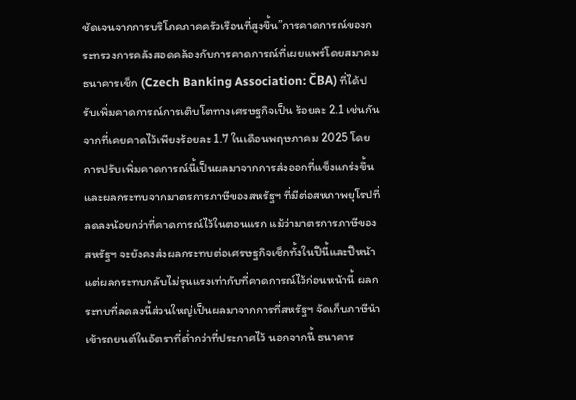ชัดเจนจากการบริโภคภาคครัวเรือนที่สูงขึ้น”การคาดการณ์ของกระทรวงการคลังสอดคล้องกับการคาดการณ์ที่เผยแพร่โดยสมาคมธนาคารเช็ก (Czech Banking Association: ČBA) ที่ได้ปรับเพิ่มคาดการณ์การเติบโตทางเศรษฐกิจเป็น ร้อยละ 2.1 เช่นกัน จากที่เคยคาดไว้เพียงร้อยละ 1.7 ในเดือนพฤษภาคม 2025 โดยการปรับเพิ่มคาดการณ์นี้เป็นผลมาจากการส่งออกที่แข็งแกร่งขึ้น และผลกระทบจากมาตรการภาษีของสหรัฐฯ ที่มีต่อสหภาพยุโรปที่ลดลงน้อยกว่าที่คาดการณ์ไว้ในตอนแรก แม้ว่ามาตรการภาษีของสหรัฐฯ จะยังคงส่งผลกระทบต่อเศรษฐกิจเช็กทั้งในปีนี้และปีหน้า แต่ผลกระทบกลับไม่รุนแรงเท่ากับที่คาดการณ์ไว้ก่อนหน้านี้ ผลกระทบที่ลดลงนี้ส่วนใหญ่เป็นผลมาจากการที่สหรัฐฯ จัดเก็บภาษีนำเข้ารถยนต์ในอัตราที่ต่ำกว่าที่ประกาศไว้ นอกจากนี้ ธนาคาร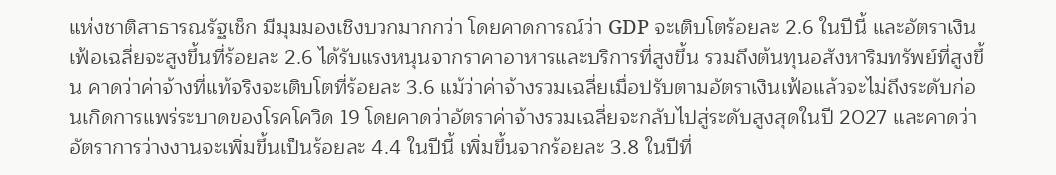แห่งชาติสาธารณรัฐเช็ก มีมุมมองเชิงบวกมากกว่า โดยคาดการณ์ว่า GDP จะเติบโตร้อยละ 2.6 ในปีนี้ และอัตราเงินเฟ้อเฉลี่ยจะสูงขึ้นที่ร้อยละ 2.6 ได้รับแรงหนุนจากราคาอาหารและบริการที่สูงขึ้น รวมถึงต้นทุนอสังหาริมทรัพย์ที่สูงขึ้น คาดว่าค่าจ้างที่แท้จริงจะเติบโตที่ร้อยละ 3.6 แม้ว่าค่าจ้างรวมเฉลี่ยเมื่อปรับตามอัตราเงินเฟ้อแล้วจะไม่ถึงระดับก่อนเกิดการแพร่ระบาดของโรคโควิด 19 โดยคาดว่าอัตราค่าจ้างรวมเฉลี่ยจะกลับไปสู่ระดับสูงสุดในปี 2027 และคาดว่าอัตราการว่างงานจะเพิ่มขึ้นเป็นร้อยละ 4.4 ในปีนี้ เพิ่มขึ้นจากร้อยละ 3.8 ในปีที่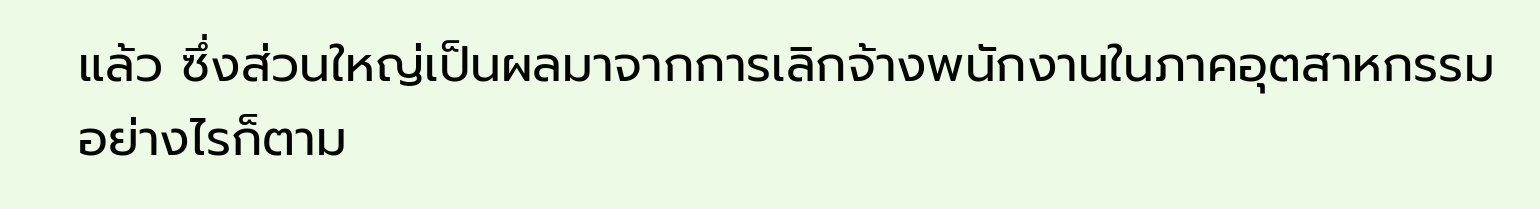แล้ว ซึ่งส่วนใหญ่เป็นผลมาจากการเลิกจ้างพนักงานในภาคอุตสาหกรรม อย่างไรก็ตาม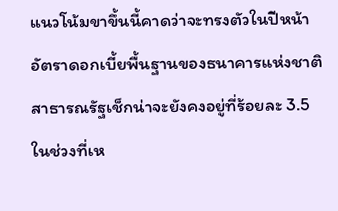แนวโน้มขาขึ้นนี้คาดว่าจะทรงตัวในปีหน้า อัตราดอกเบี้ยพื้นฐานของธนาคารแห่งชาติสาธารณรัฐเช็กน่าจะยังคงอยู่ที่ร้อยละ 3.5 ในช่วงที่เห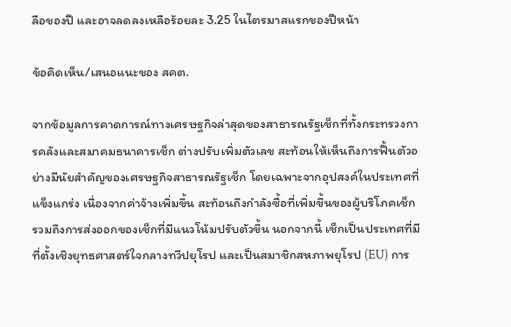ลือของปี และอาจลดลงเหลือร้อยละ 3.25 ในไตรมาสแรกของปีหน้า

ข้อคิดเห็น/เสนอแนะของ สคต.

จากข้อมูลการคาดการณ์ทางเศรษฐกิจล่าสุดของสาธารณรัฐเช็กที่ทั้งกระทรวงการคลังและสมาคมธนาคารเช็ก ต่างปรับเพิ่มตัวเลข สะท้อนให้เห็นถึงการฟื้นตัวอย่างมีนัยสำคัญของเศรษฐกิจสาธารณรัฐเช็ก โดยเฉพาะจากอุปสงค์ในประเทศที่แข็งแกร่ง เนื่องจากค่าจ้างเพิ่มขึ้น สะท้อนถึงกำลังซื้อที่เพิ่มขึ้นของผู้บริโภคเช็ก รวมถึงการส่งออกของเช็กที่มีแนวโน้มปรับตัวขึ้น นอกจากนี้ เช็กเป็นประเทศที่มีที่ตั้งเชิงยุทธศาสตร์ใจกลางทวีปยุโรป และเป็นสมาชิกสหภาพยุโรป (EU) การ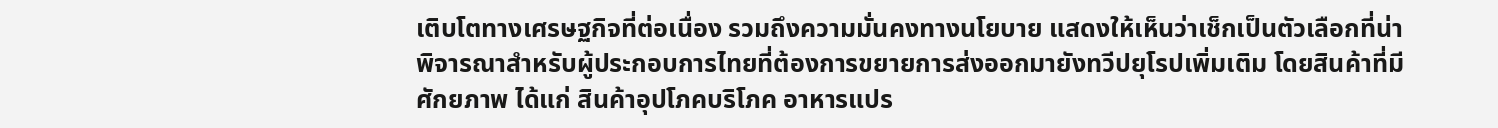เติบโตทางเศรษฐกิจที่ต่อเนื่อง รวมถึงความมั่นคงทางนโยบาย แสดงให้เห็นว่าเช็กเป็นตัวเลือกที่น่าพิจารณาสำหรับผู้ประกอบการไทยที่ต้องการขยายการส่งออกมายังทวีปยุโรปเพิ่มเติม โดยสินค้าที่มีศักยภาพ ได้แก่ สินค้าอุปโภคบริโภค อาหารแปร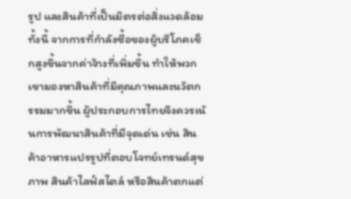รูป และสินค้าที่เป็นมิตรต่อสิ่งแวดล้อม ทั้งนี้ จากการที่กำลังซื้อของผู้บริโภคเช็กสูงขึ้นจากค่าจ้างที่เพิ่มขึ้น ทำให้พวกเขามองหาสินค้าที่มีคุณภาพและนวัตกรรมมากขึ้น ผู้ประกอบการไทยจึงควรเน้นการพัฒนาสินค้าที่มีจุดเด่น เช่น สินค้าอาหารแปรรูปที่ตอบโจทย์เทรนด์สุขภาพ สินค้าไลฟ์สไตล์ หรือสินค้าตกแต่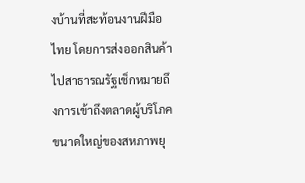งบ้านที่สะท้อนงานฝีมือไทย โดยการส่งออกสินค้าไปสาธารณรัฐเช็กหมายถึงการเข้าถึงตลาดผู้บริโภคขนาดใหญ่ของสหภาพยุ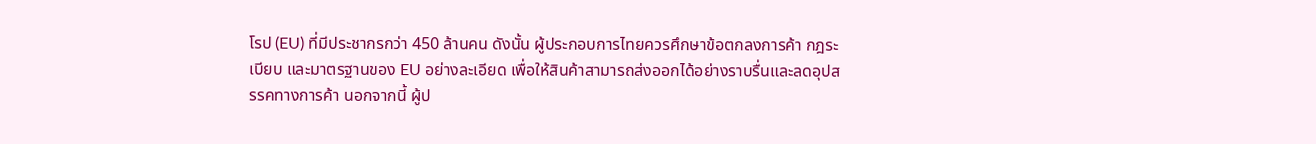โรป (EU) ที่มีประชากรกว่า 450 ล้านคน ดังนั้น ผู้ประกอบการไทยควรศึกษาข้อตกลงการค้า กฎระเบียบ และมาตรฐานของ EU อย่างละเอียด เพื่อให้สินค้าสามารถส่งออกได้อย่างราบรื่นและลดอุปสรรคทางการค้า นอกจากนี้ ผู้ป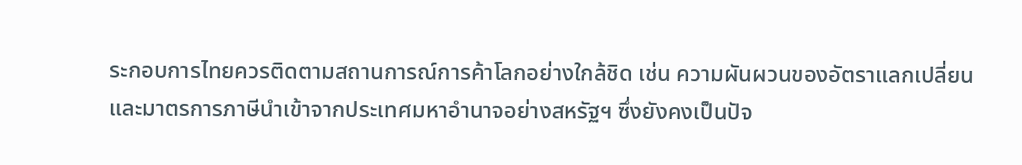ระกอบการไทยควรติดตามสถานการณ์การค้าโลกอย่างใกล้ชิด เช่น ความผันผวนของอัตราแลกเปลี่ยน และมาตรการภาษีนำเข้าจากประเทศมหาอำนาจอย่างสหรัฐฯ ซึ่งยังคงเป็นปัจ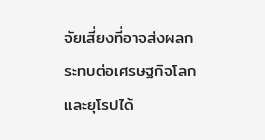จัยเสี่ยงที่อาจส่งผลกระทบต่อเศรษฐกิจโลกและยุโรปได้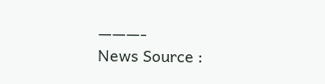———-
News Source :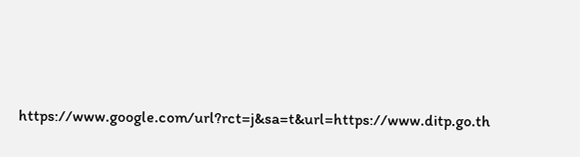https://www.google.com/url?rct=j&sa=t&url=https://www.ditp.go.th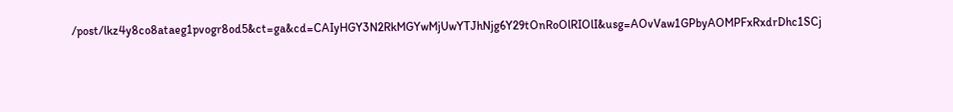/post/lkz4y8co8ataeg1pvogr8od5&ct=ga&cd=CAIyHGY3N2RkMGYwMjUwYTJhNjg6Y29tOnRoOlRIOlI&usg=AOvVaw1GPbyAOMPFxRxdrDhc1SCj